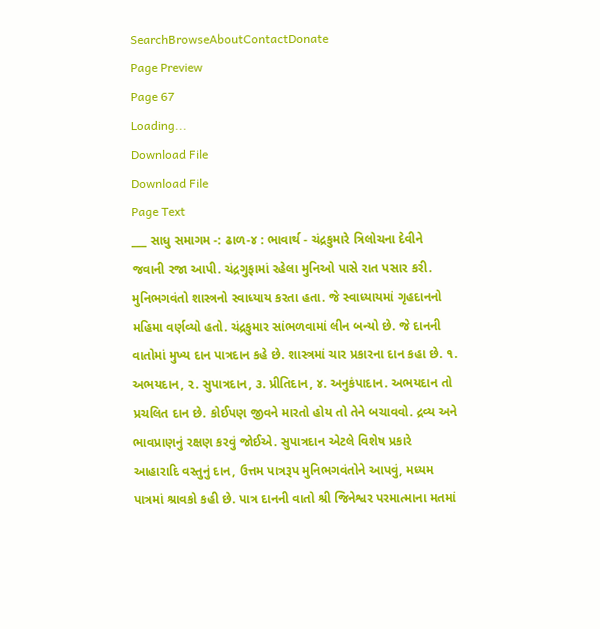SearchBrowseAboutContactDonate
Page Preview
Page 67
Loading...
Download File
Download File
Page Text
___ સાધુ સમાગમ -: ઢાળ-૪ : ભાવાર્થ - ચંદ્રકુમારે ત્રિલોચના દેવીને જવાની રજા આપી. ચંદ્રગુફામાં રહેલા મુનિઓ પાસે રાત પસાર કરી. મુનિભગવંતો શાસ્ત્રનો સ્વાધ્યાય કરતા હતા. જે સ્વાધ્યાયમાં ગૃહદાનનો મહિમા વર્ણવ્યો હતો. ચંદ્રકુમાર સાંભળવામાં લીન બન્યો છે. જે દાનની વાતોમાં મુખ્ય દાન પાત્રદાન કહે છે. શાસ્ત્રમાં ચાર પ્રકારના દાન કહા છે. ૧. અભયદાન, ૨. સુપાત્રદાન, ૩. પ્રીતિદાન, ૪. અનુકંપાદાન. અભયદાન તો પ્રચલિત દાન છે. કોઈપણ જીવને મારતો હોય તો તેને બચાવવો. દ્રવ્ય અને ભાવપ્રાણનું રક્ષણ કરવું જોઈએ. સુપાત્રદાન એટલે વિશેષ પ્રકારે આહારાદિ વસ્તુનું દાન, ઉત્તમ પાત્રરૂપ મુનિભગવંતોને આપવું, મધ્યમ પાત્રમાં શ્રાવકો કહી છે. પાત્ર દાનની વાતો શ્રી જિનેશ્વર પરમાત્માના મતમાં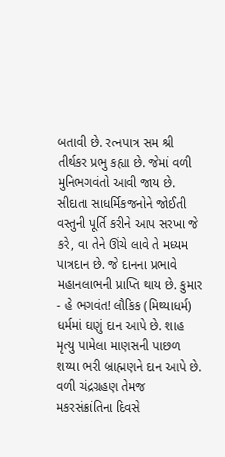બતાવી છે. રત્નપાત્ર સમ શ્રી તીર્થકર પ્રભુ કહ્યા છે. જેમાં વળી મુનિભગવંતો આવી જાય છે. સીદાતા સાધર્મિકજનોને જોઈતી વસ્તુની પૂર્તિ કરીને આપ સરખા જે કરે, વા તેને ઊંચે લાવે તે મધ્યમ પાત્રદાન છે. જે દાનના પ્રભાવે મહાનલાભની પ્રાપ્તિ થાય છે. કુમાર - હે ભગવંત! લૌકિક (મિથ્યાધર્મ) ધર્મમાં ઘણું દાન આપે છે. શાહ મૃત્યુ પામેલા માણસની પાછળ શય્યા ભરી બ્રાહ્મણને દાન આપે છે. વળી ચંદ્રગ્રહણ તેમજ મકરસંક્રાંતિના દિવસે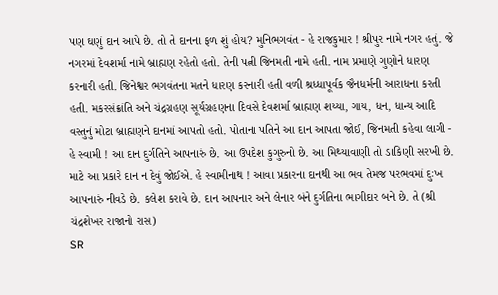પણ ઘણું દાન આપે છે. તો તે દાનના ફળ શું હોય? મુનિભગવંત - હે રાજકુમાર ! શ્રીપુર નામે નગર હતું. જે નગરમાં દેવશર્મા નામે બ્રાહ્મણ રહેતો હતો. તેની પત્ની જિનમતી નામે હતી. નામ પ્રમાણે ગુણોને ધારણ કરનારી હતી. જિનેશ્વર ભગવંતના મતને ધારણ કરનારી હતી વળી શ્રધ્ધાપૂર્વક જૈનધર્મની આરાધના કરતી હતી. મકરસંક્રાંતિ અને ચંદ્રગ્રહણ સૂર્યગ્રહણના દિવસે દેવશર્મા બ્રાહ્મણ શય્યા, ગાય, ધન, ધાન્ય આદિ વસ્તુનું મોટા બ્રાહ્મણને દાનમાં આપતો હતો. પોતાના પતિને આ દાન આપતા જોઈ, જિનમતી કહેવા લાગી - હે સ્વામી ! આ દાન દુર્ગતિને આપનારું છે. આ ઉપદેશ કુગુરુનો છે. આ મિથ્યાવાણી તો ડાકિણી સરખી છે. માટે આ પ્રકારે દાન ન દેવું જોઈએ. હે સ્વામીનાથ ! આવા પ્રકારના દાનથી આ ભવ તેમજ પરભવમાં દુઃખ આપનારું નીવડે છે. કલેશ કરાવે છે. દાન આપનાર અને લેનાર બંને દુર્ગતિના ભાગીદાર બને છે. તે (શ્રી ચંદ્રશેખર રાજાનો રાસ)
SR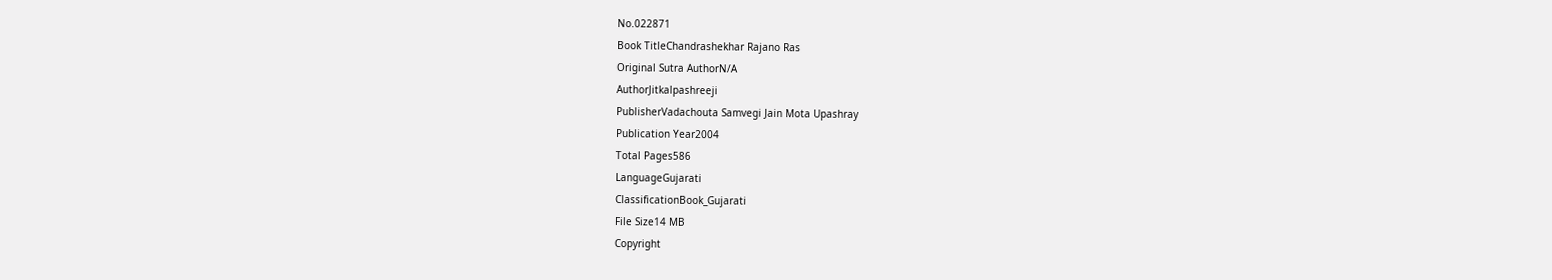No.022871
Book TitleChandrashekhar Rajano Ras
Original Sutra AuthorN/A
AuthorJitkalpashreeji
PublisherVadachouta Samvegi Jain Mota Upashray
Publication Year2004
Total Pages586
LanguageGujarati
ClassificationBook_Gujarati
File Size14 MB
Copyright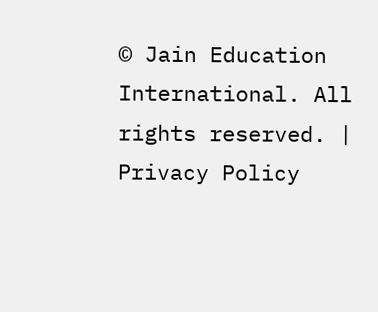© Jain Education International. All rights reserved. | Privacy Policy